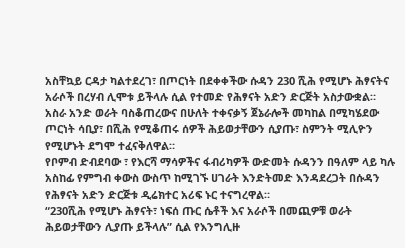አስቸኳይ ርዳታ ካልተደረገ፣ በጦርነት በደቀቀችው ሱዳን 230 ሺሕ የሚሆኑ ሕፃናትና አራሶች በረሃብ ሊሞቱ ይችላሉ ሲል የተመድ የሕፃናት አድን ድርጅት አስታውቋል።
አስራ አንድ ወራት ባስቆጠረውና በሁለት ተቀናቃኝ ጀኔራሎች መካከል በሚካሄደው ጦርነት ሳቢያ፣ በሺሕ የሚቆጠሩ ሰዎች ሕይወታቸውን ሲያጡ፣ ስምንት ሚሊዮን የሚሆኑት ደግሞ ተፈናቅለዋል።
የቦምብ ድብደባው ፣ የእርሻ ማሳዎችና ፋብሪካዎች ውድመት ሱዳንን በዓለም ላይ ካሉ አስከፊ የምግብ ቀውስ ውስጥ ከሚገኙ ሀገራት እንድትመድ እንዳደረጋት በሱዳን የሕፃናት አድን ድርጅቱ ዲሬክተር አሪፍ ኑር ተናግረዋል።
“230ሺሕ የሚሆኑ ሕፃናት፣ ነፍሰ ጡር ሴቶች እና አራሶች በመጪዎቹ ወራት ሕይወታቸውን ሊያጡ ይችላሉ” ሲል የእንግሊዙ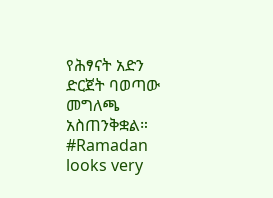የሕፃናት አድን ድርጀት ባወጣው መግለጫ አስጠንቅቋል።
#Ramadan looks very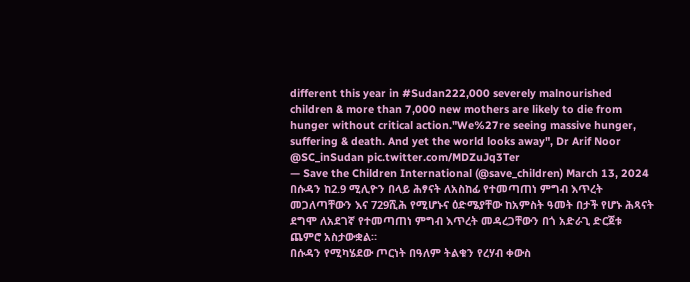different this year in #Sudan222,000 severely malnourished children & more than 7,000 new mothers are likely to die from hunger without critical action."We%27re seeing massive hunger, suffering & death. And yet the world looks away", Dr Arif Noor @SC_inSudan pic.twitter.com/MDZuJq3Ter
— Save the Children International (@save_children) March 13, 2024
በሱዳን ከ2.9 ሚሊዮን በላይ ሕፃናት ለአስከፊ የተመጣጠነ ምግብ እጥረት መጋለጣቸውን እና 729ሺሕ የሚሆኑና ዕድሜያቸው ከአምስት ዓመት በታች የሆኑ ሕጻናት ደግሞ ለአደገኛ የተመጣጠነ ምግብ እጥረት መዳረጋቸውን በጎ አድራጊ ድርጀቱ ጨምሮ አስታውቋል።
በሱዳን የሚካሄደው ጦርነት በዓለም ትልቁን የረሃብ ቀውስ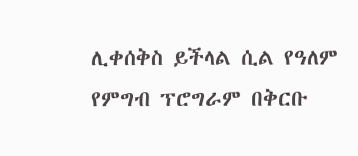ሊቀሰቅስ ይችላል ሲል የዓለም የምግብ ፕሮግራም በቅርቡ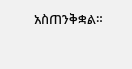አስጠንቅቋል።